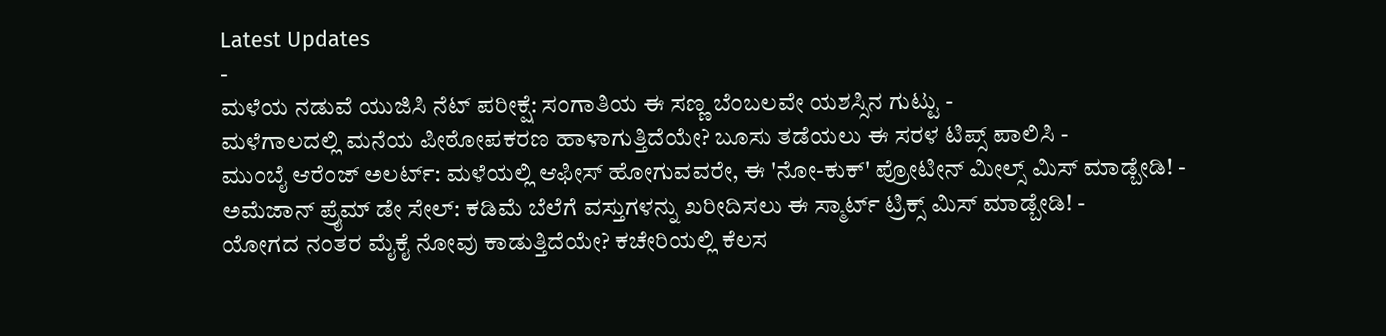Latest Updates
-
ಮಳೆಯ ನಡುವೆ ಯುಜಿಸಿ ನೆಟ್ ಪರೀಕ್ಷೆ: ಸಂಗಾತಿಯ ಈ ಸಣ್ಣ ಬೆಂಬಲವೇ ಯಶಸ್ಸಿನ ಗುಟ್ಟು -
ಮಳೆಗಾಲದಲ್ಲಿ ಮನೆಯ ಪೀಠೋಪಕರಣ ಹಾಳಾಗುತ್ತಿದೆಯೇ? ಬೂಸು ತಡೆಯಲು ಈ ಸರಳ ಟಿಪ್ಸ್ ಪಾಲಿಸಿ -
ಮುಂಬೈ ಆರೆಂಜ್ ಅಲರ್ಟ್: ಮಳೆಯಲ್ಲಿ ಆಫೀಸ್ ಹೋಗುವವರೇ, ಈ 'ನೋ-ಕುಕ್' ಪ್ರೋಟೀನ್ ಮೀಲ್ಸ್ ಮಿಸ್ ಮಾಡ್ಬೇಡಿ! -
ಅಮೆಜಾನ್ ಪ್ರೈಮ್ ಡೇ ಸೇಲ್: ಕಡಿಮೆ ಬೆಲೆಗೆ ವಸ್ತುಗಳನ್ನು ಖರೀದಿಸಲು ಈ ಸ್ಮಾರ್ಟ್ ಟ್ರಿಕ್ಸ್ ಮಿಸ್ ಮಾಡ್ಬೇಡಿ! -
ಯೋಗದ ನಂತರ ಮೈಕೈ ನೋವು ಕಾಡುತ್ತಿದೆಯೇ? ಕಚೇರಿಯಲ್ಲಿ ಕೆಲಸ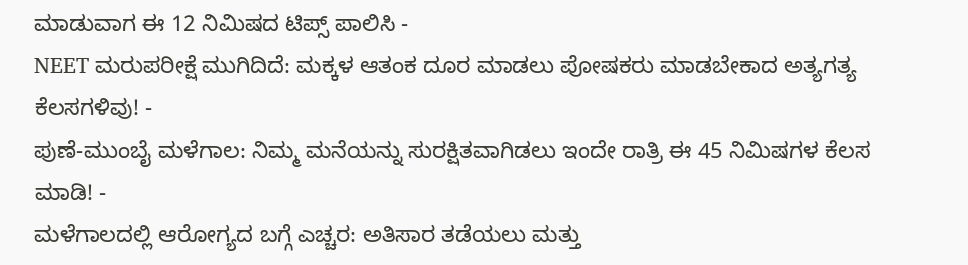ಮಾಡುವಾಗ ಈ 12 ನಿಮಿಷದ ಟಿಪ್ಸ್ ಪಾಲಿಸಿ -
NEET ಮರುಪರೀಕ್ಷೆ ಮುಗಿದಿದೆ: ಮಕ್ಕಳ ಆತಂಕ ದೂರ ಮಾಡಲು ಪೋಷಕರು ಮಾಡಬೇಕಾದ ಅತ್ಯಗತ್ಯ ಕೆಲಸಗಳಿವು! -
ಪುಣೆ-ಮುಂಬೈ ಮಳೆಗಾಲ: ನಿಮ್ಮ ಮನೆಯನ್ನು ಸುರಕ್ಷಿತವಾಗಿಡಲು ಇಂದೇ ರಾತ್ರಿ ಈ 45 ನಿಮಿಷಗಳ ಕೆಲಸ ಮಾಡಿ! -
ಮಳೆಗಾಲದಲ್ಲಿ ಆರೋಗ್ಯದ ಬಗ್ಗೆ ಎಚ್ಚರ: ಅತಿಸಾರ ತಡೆಯಲು ಮತ್ತು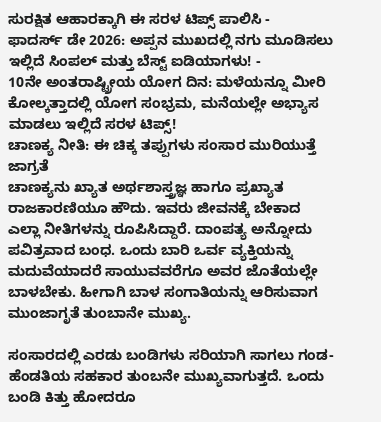ಸುರಕ್ಷಿತ ಆಹಾರಕ್ಕಾಗಿ ಈ ಸರಳ ಟಿಪ್ಸ್ ಪಾಲಿಸಿ -
ಫಾದರ್ಸ್ ಡೇ 2026: ಅಪ್ಪನ ಮುಖದಲ್ಲಿ ನಗು ಮೂಡಿಸಲು ಇಲ್ಲಿದೆ ಸಿಂಪಲ್ ಮತ್ತು ಬೆಸ್ಟ್ ಐಡಿಯಾಗಳು! -
10ನೇ ಅಂತರಾಷ್ಟ್ರೀಯ ಯೋಗ ದಿನ: ಮಳೆಯನ್ನೂ ಮೀರಿ ಕೋಲ್ಕತ್ತಾದಲ್ಲಿ ಯೋಗ ಸಂಭ್ರಮ, ಮನೆಯಲ್ಲೇ ಅಭ್ಯಾಸ ಮಾಡಲು ಇಲ್ಲಿದೆ ಸರಳ ಟಿಪ್ಸ್!
ಚಾಣಕ್ಯ ನೀತಿ: ಈ ಚಿಕ್ಕ ತಪ್ಪುಗಳು ಸಂಸಾರ ಮುರಿಯುತ್ತೆ ಜಾಗ್ರತೆ
ಚಾಣಕ್ಯನು ಖ್ಯಾತ ಅರ್ಥಶಾಸ್ತ್ರಜ್ಞ ಹಾಗೂ ಪ್ರಖ್ಯಾತ ರಾಜಕಾರಣಿಯೂ ಹೌದು. ಇವರು ಜೀವನಕ್ಕೆ ಬೇಕಾದ ಎಲ್ಲಾ ನೀತಿಗಳನ್ನು ರೂಪಿಸಿದ್ದಾರೆ. ದಾಂಪತ್ಯ ಅನ್ನೋದು ಪವಿತ್ರವಾದ ಬಂಧ. ಒಂದು ಬಾರಿ ಒರ್ವ ವ್ಯಕ್ತಿಯನ್ನು ಮದುವೆಯಾದರೆ ಸಾಯುವವರೆಗೂ ಅವರ ಜೊತೆಯಲ್ಲೇ ಬಾಳಬೇಕು. ಹೀಗಾಗಿ ಬಾಳ ಸಂಗಾತಿಯನ್ನು ಆರಿಸುವಾಗ ಮುಂಜಾಗೃತೆ ತುಂಬಾನೇ ಮುಖ್ಯ.

ಸಂಸಾರದಲ್ಲಿ ಎರಡು ಬಂಡಿಗಳು ಸರಿಯಾಗಿ ಸಾಗಲು ಗಂಡ-ಹೆಂಡತಿಯ ಸಹಕಾರ ತುಂಬನೇ ಮುಖ್ಯವಾಗುತ್ತದೆ. ಒಂದು ಬಂಡಿ ಕಿತ್ತು ಹೋದರೂ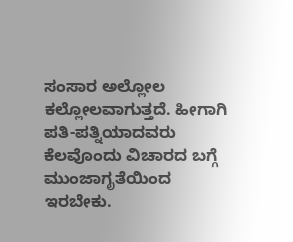ಸಂಸಾರ ಅಲ್ಲೋಲ ಕಲ್ಲೋಲವಾಗುತ್ತದೆ. ಹೀಗಾಗಿ ಪತಿ-ಪತ್ನಿಯಾದವರು ಕೆಲವೊಂದು ವಿಚಾರದ ಬಗ್ಗೆ ಮುಂಜಾಗೃತೆಯಿಂದ ಇರಬೇಕು.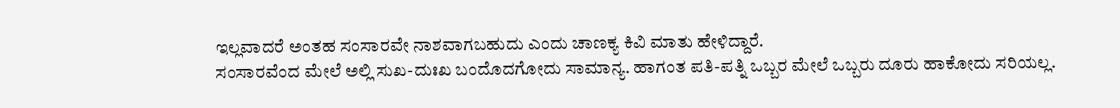ಇಲ್ಲವಾದರೆ ಅಂತಹ ಸಂಸಾರವೇ ನಾಶವಾಗಬಹುದು ಎಂದು ಚಾಣಕ್ಯ ಕಿವಿ ಮಾತು ಹೇಳಿದ್ದಾರೆ.
ಸಂಸಾರವೆಂದ ಮೇಲೆ ಅಲ್ಲಿ ಸುಖ-ದುಃಖ ಬಂದೊದಗೋದು ಸಾಮಾನ್ಯ. ಹಾಗಂತ ಪತಿ-ಪತ್ನಿ ಒಬ್ಬರ ಮೇಲೆ ಒಬ್ಬರು ದೂರು ಹಾಕೋದು ಸರಿಯಲ್ಲ.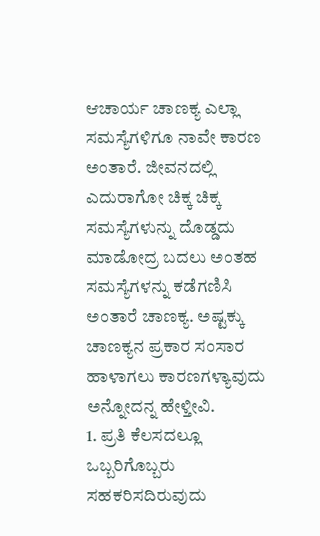ಆಚಾರ್ಯ ಚಾಣಕ್ಯ ಎಲ್ಲಾ ಸಮಸ್ಯೆಗಳಿಗೂ ನಾವೇ ಕಾರಣ ಅಂತಾರೆ. ಜೀವನದಲ್ಲಿ ಎದುರಾಗೋ ಚಿಕ್ಕ ಚಿಕ್ಕ ಸಮಸ್ಯೆಗಳುನ್ನು ದೊಡ್ಡದು ಮಾಡೋದ್ರ ಬದಲು ಅಂತಹ ಸಮಸ್ಯೆಗಳನ್ನು ಕಡೆಗಣಿಸಿ ಅಂತಾರೆ ಚಾಣಕ್ಯ. ಅಷ್ಟಕ್ಕು ಚಾಣಕ್ಯನ ಪ್ರಕಾರ ಸಂಸಾರ ಹಾಳಾಗಲು ಕಾರಣಗಳ್ಯಾವುದು ಅನ್ನೋದನ್ನ ಹೇಳ್ತೀವಿ.
1. ಪ್ರತಿ ಕೆಲಸದಲ್ಲೂ ಒಬ್ಬರಿಗೊಬ್ಬರು ಸಹಕರಿಸದಿರುವುದು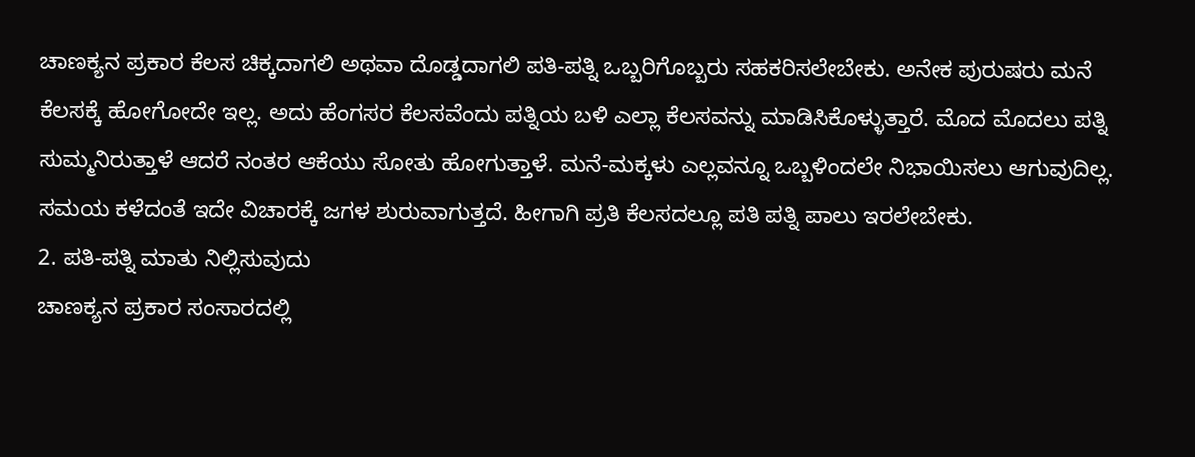ಚಾಣಕ್ಯನ ಪ್ರಕಾರ ಕೆಲಸ ಚಿಕ್ಕದಾಗಲಿ ಅಥವಾ ದೊಡ್ಡದಾಗಲಿ ಪತಿ-ಪತ್ನಿ ಒಬ್ಬರಿಗೊಬ್ಬರು ಸಹಕರಿಸಲೇಬೇಕು. ಅನೇಕ ಪುರುಷರು ಮನೆ ಕೆಲಸಕ್ಕೆ ಹೋಗೋದೇ ಇಲ್ಲ. ಅದು ಹೆಂಗಸರ ಕೆಲಸವೆಂದು ಪತ್ನಿಯ ಬಳಿ ಎಲ್ಲಾ ಕೆಲಸವನ್ನು ಮಾಡಿಸಿಕೊಳ್ಳುತ್ತಾರೆ. ಮೊದ ಮೊದಲು ಪತ್ನಿ ಸುಮ್ಮನಿರುತ್ತಾಳೆ ಆದರೆ ನಂತರ ಆಕೆಯು ಸೋತು ಹೋಗುತ್ತಾಳೆ. ಮನೆ-ಮಕ್ಕಳು ಎಲ್ಲವನ್ನೂ ಒಬ್ಬಳಿಂದಲೇ ನಿಭಾಯಿಸಲು ಆಗುವುದಿಲ್ಲ. ಸಮಯ ಕಳೆದಂತೆ ಇದೇ ವಿಚಾರಕ್ಕೆ ಜಗಳ ಶುರುವಾಗುತ್ತದೆ. ಹೀಗಾಗಿ ಪ್ರತಿ ಕೆಲಸದಲ್ಲೂ ಪತಿ ಪತ್ನಿ ಪಾಲು ಇರಲೇಬೇಕು.
2. ಪತಿ-ಪತ್ನಿ ಮಾತು ನಿಲ್ಲಿಸುವುದು
ಚಾಣಕ್ಯನ ಪ್ರಕಾರ ಸಂಸಾರದಲ್ಲಿ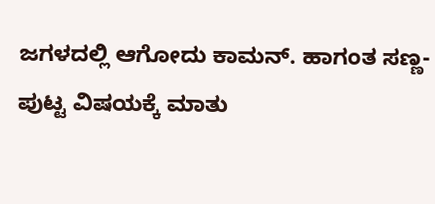ಜಗಳದಲ್ಲಿ ಆಗೋದು ಕಾಮನ್. ಹಾಗಂತ ಸಣ್ಣ-ಪುಟ್ಟ ವಿಷಯಕ್ಕೆ ಮಾತು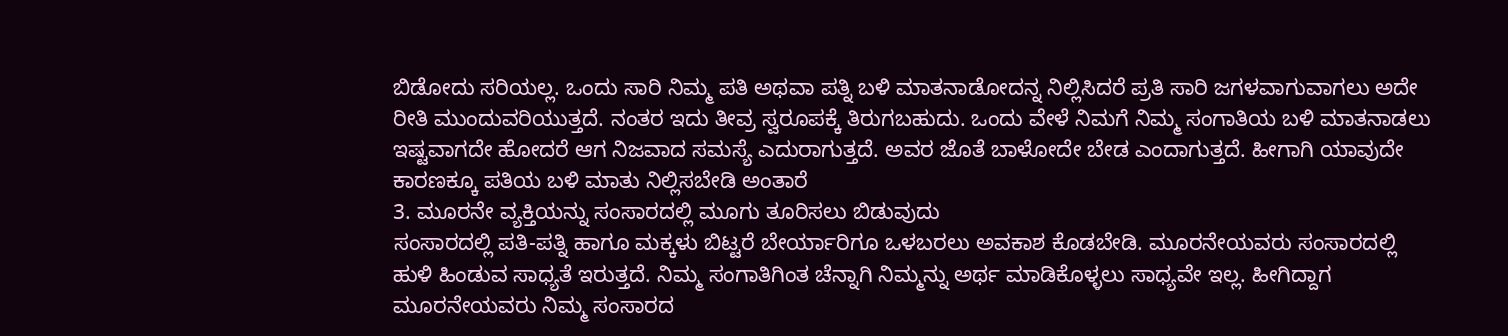ಬಿಡೋದು ಸರಿಯಲ್ಲ. ಒಂದು ಸಾರಿ ನಿಮ್ಮ ಪತಿ ಅಥವಾ ಪತ್ನಿ ಬಳಿ ಮಾತನಾಡೋದನ್ನ ನಿಲ್ಲಿಸಿದರೆ ಪ್ರತಿ ಸಾರಿ ಜಗಳವಾಗುವಾಗಲು ಅದೇ ರೀತಿ ಮುಂದುವರಿಯುತ್ತದೆ. ನಂತರ ಇದು ತೀವ್ರ ಸ್ವರೂಪಕ್ಕೆ ತಿರುಗಬಹುದು. ಒಂದು ವೇಳೆ ನಿಮಗೆ ನಿಮ್ಮ ಸಂಗಾತಿಯ ಬಳಿ ಮಾತನಾಡಲು ಇಷ್ಟವಾಗದೇ ಹೋದರೆ ಆಗ ನಿಜವಾದ ಸಮಸ್ಯೆ ಎದುರಾಗುತ್ತದೆ. ಅವರ ಜೊತೆ ಬಾಳೋದೇ ಬೇಡ ಎಂದಾಗುತ್ತದೆ. ಹೀಗಾಗಿ ಯಾವುದೇ ಕಾರಣಕ್ಕೂ ಪತಿಯ ಬಳಿ ಮಾತು ನಿಲ್ಲಿಸಬೇಡಿ ಅಂತಾರೆ
3. ಮೂರನೇ ವ್ಯಕ್ತಿಯನ್ನು ಸಂಸಾರದಲ್ಲಿ ಮೂಗು ತೂರಿಸಲು ಬಿಡುವುದು
ಸಂಸಾರದಲ್ಲಿ ಪತಿ-ಪತ್ನಿ ಹಾಗೂ ಮಕ್ಕಳು ಬಿಟ್ಟರೆ ಬೇರ್ಯಾರಿಗೂ ಒಳಬರಲು ಅವಕಾಶ ಕೊಡಬೇಡಿ. ಮೂರನೇಯವರು ಸಂಸಾರದಲ್ಲಿ ಹುಳಿ ಹಿಂಡುವ ಸಾಧ್ಯತೆ ಇರುತ್ತದೆ. ನಿಮ್ಮ ಸಂಗಾತಿಗಿಂತ ಚೆನ್ನಾಗಿ ನಿಮ್ಮನ್ನು ಅರ್ಥ ಮಾಡಿಕೊಳ್ಳಲು ಸಾಧ್ಯವೇ ಇಲ್ಲ. ಹೀಗಿದ್ದಾಗ ಮೂರನೇಯವರು ನಿಮ್ಮ ಸಂಸಾರದ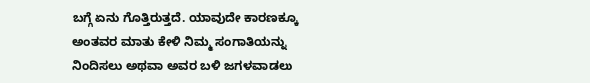ಬಗ್ಗೆ ಏನು ಗೊತ್ತಿರುತ್ತದೆ. ಯಾವುದೇ ಕಾರಣಕ್ಕೂ ಅಂತವರ ಮಾತು ಕೇಳಿ ನಿಮ್ಮ ಸಂಗಾತಿಯನ್ನು ನಿಂದಿಸಲು ಅಥವಾ ಅವರ ಬಳಿ ಜಗಳವಾಡಲು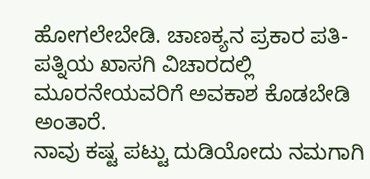ಹೋಗಲೇಬೇಡಿ. ಚಾಣಕ್ಯನ ಪ್ರಕಾರ ಪತಿ-ಪತ್ನಿಯ ಖಾಸಗಿ ವಿಚಾರದಲ್ಲಿ ಮೂರನೇಯವರಿಗೆ ಅವಕಾಶ ಕೊಡಬೇಡಿ ಅಂತಾರೆ.
ನಾವು ಕಷ್ಟ ಪಟ್ಟು ದುಡಿಯೋದು ನಮಗಾಗಿ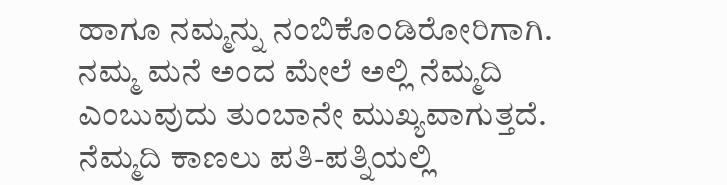ಹಾಗೂ ನಮ್ಮನ್ನು ನಂಬಿಕೊಂಡಿರೋರಿಗಾಗಿ. ನಮ್ಮ ಮನೆ ಅಂದ ಮೇಲೆ ಅಲ್ಲಿ ನೆಮ್ಮದಿ ಎಂಬುವುದು ತುಂಬಾನೇ ಮುಖ್ಯವಾಗುತ್ತದೆ. ನೆಮ್ಮದಿ ಕಾಣಲು ಪತಿ-ಪತ್ನಿಯಲ್ಲಿ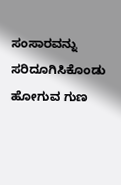ಸಂಸಾರವನ್ನು ಸರಿದೂಗಿಸಿಕೊಂಡು ಹೋಗುವ ಗುಣ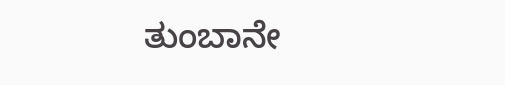ತುಂಬಾನೇ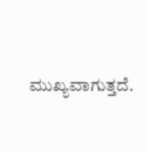ಮುಖ್ಯವಾಗುತ್ತದೆ.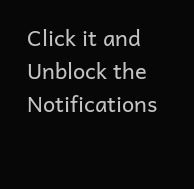Click it and Unblock the Notifications